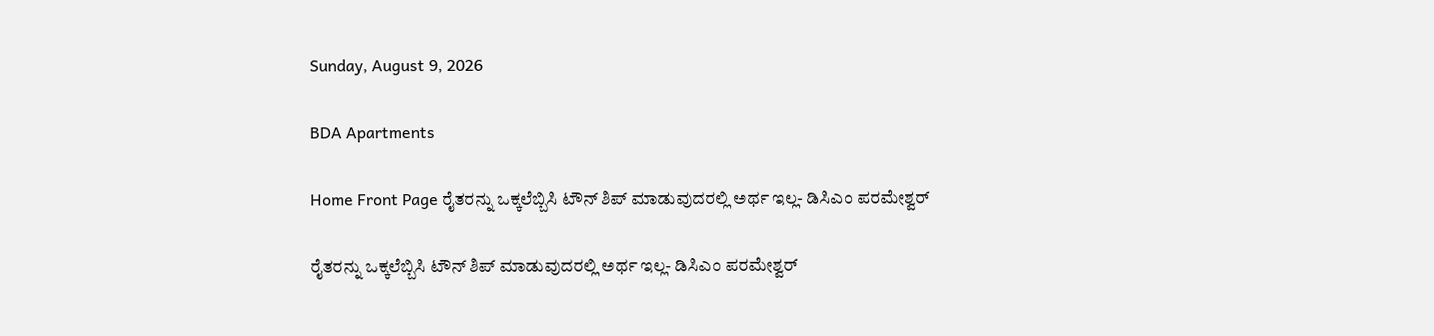Sunday, August 9, 2026

BDA Apartments

Home Front Page ರೈತರನ್ನು ಒಕ್ಕಲೆಬ್ಬಿಸಿ ಟೌನ್ ಶಿಪ್ ಮಾಡುವುದರಲ್ಲಿ ಅರ್ಥ ಇಲ್ಲ- ಡಿಸಿಎಂ ಪರಮೇಶ್ವರ್

ರೈತರನ್ನು ಒಕ್ಕಲೆಬ್ಬಿಸಿ ಟೌನ್ ಶಿಪ್ ಮಾಡುವುದರಲ್ಲಿ ಅರ್ಥ ಇಲ್ಲ- ಡಿಸಿಎಂ ಪರಮೇಶ್ವರ್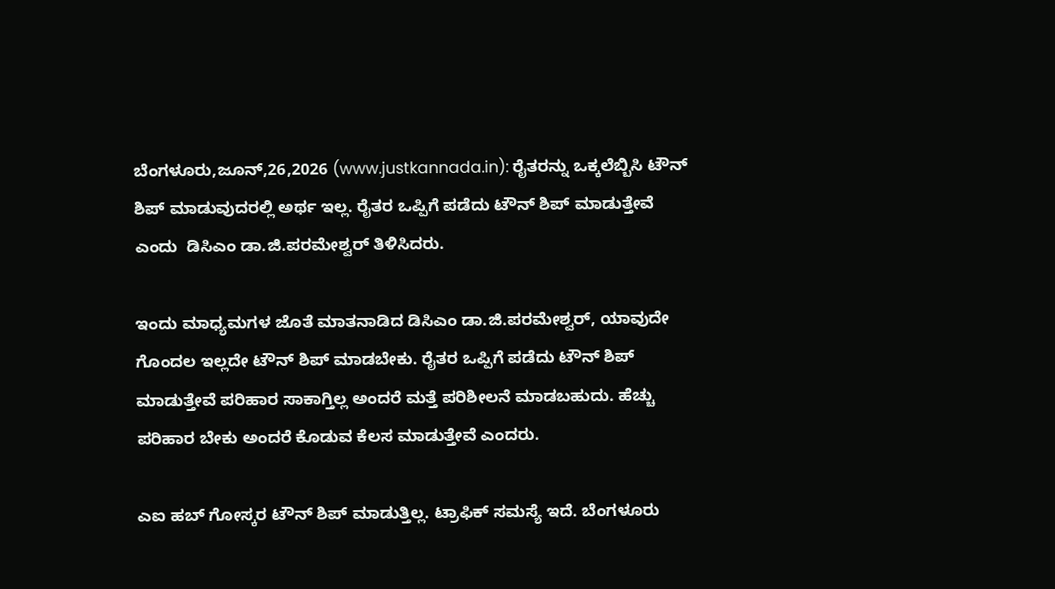ಬೆಂಗಳೂರು,ಜೂನ್,26,2026 (www.justkannada.in): ರೈತರನ್ನು ಒಕ್ಕಲೆಬ್ಬಿಸಿ ಟೌನ್ ಶಿಪ್ ಮಾಡುವುದರಲ್ಲಿ ಅರ್ಥ ಇಲ್ಲ. ರೈತರ ಒಪ್ಪಿಗೆ ಪಡೆದು ಟೌನ್ ಶಿಪ್ ಮಾಡುತ್ತೇವೆ ಎಂದು  ಡಿಸಿಎಂ ಡಾ.ಜಿ.ಪರಮೇಶ್ವರ್ ತಿಳಿಸಿದರು.

ಇಂದು ಮಾಧ್ಯಮಗಳ ಜೊತೆ ಮಾತನಾಡಿದ ಡಿಸಿಎಂ ಡಾ.ಜಿ.ಪರಮೇಶ್ವರ್, ಯಾವುದೇ ಗೊಂದಲ ಇಲ್ಲದೇ ಟೌನ್ ಶಿಪ್ ಮಾಡಬೇಕು. ರೈತರ ಒಪ್ಪಿಗೆ ಪಡೆದು ಟೌನ್ ಶಿಪ್ ಮಾಡುತ್ತೇವೆ ಪರಿಹಾರ ಸಾಕಾಗ್ತಿಲ್ಲ ಅಂದರೆ ಮತ್ತೆ ಪರಿಶೀಲನೆ ಮಾಡಬಹುದು. ಹೆಚ್ಚು ಪರಿಹಾರ ಬೇಕು ಅಂದರೆ ಕೊಡುವ ಕೆಲಸ ಮಾಡುತ್ತೇವೆ ಎಂದರು.

ಎಐ ಹಬ್ ಗೋಸ್ಕರ ಟೌನ್ ಶಿಪ್ ಮಾಡುತ್ತಿಲ್ಲ. ಟ್ರಾಫಿಕ್ ಸಮಸ್ಯೆ ಇದೆ. ಬೆಂಗಳೂರು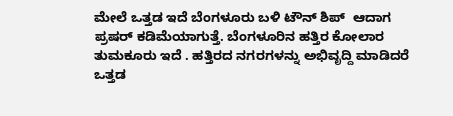ಮೇಲೆ ಒತ್ತಡ ಇದೆ ಬೆಂಗಳೂರು ಬಳಿ ಟೌನ್ ಶಿಪ್  ಆದಾಗ ಪ್ರಷರ್ ಕಡಿಮೆಯಾಗುತ್ತೆ. ಬೆಂಗಳೂರಿನ ಹತ್ತಿರ ಕೋಲಾರ ತುಮಕೂರು ಇದೆ . ಹತ್ತಿರದ ನಗರಗಳನ್ನು ಅಭಿವೃದ್ದಿ ಮಾಡಿದರೆ ಒತ್ತಡ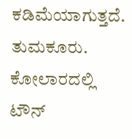ಕಡಿಮೆಯಾಗುತ್ತದೆ. ತುಮಕೂರು. ಕೋಲಾರದಲ್ಲಿ ಟೌನ್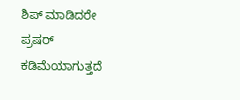ಶಿಪ್ ಮಾಡಿದರೇ ಪ್ರಷರ್ ಕಡಿಮೆಯಾಗುತ್ತದೆ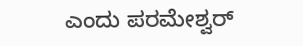ಎಂದು ಪರಮೇಶ್ವರ್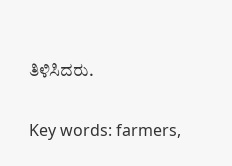ತಿಳಿಸಿದರು.

Key words: farmers,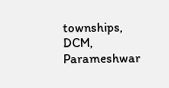townships, DCM, Parameshwar